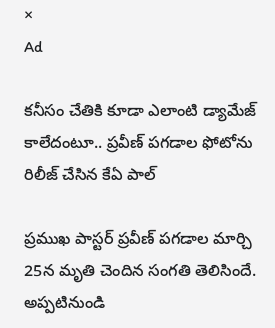×
Ad

కనీసం చేతికి కూడా ఎలాంటి డ్యామేజ్ కాలేదంటూ.. ప్రవీణ్ పగడాల ఫోటోను రిలీజ్ చేసిన కేఏ పాల్

ప్రముఖ పాస్టర్ ప్రవీణ్ పగడాల మార్చి 25న మృతి చెందిన సంగతి తెలిసిందే. అప్పటినుండి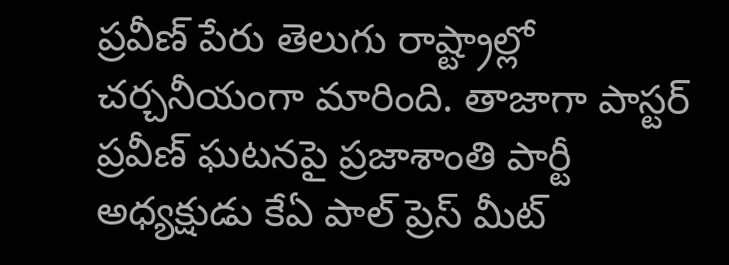ప్రవీణ్ పేరు తెలుగు రాష్ట్రాల్లో చర్చనీయంగా మారింది. తాజాగా పాస్టర్‌ ప్రవీణ్‌ ఘటనపై ప్రజాశాంతి పార్టీ అధ్యక్షుడు కేఏ పాల్‌ ప్రెస్‌ మీట్‌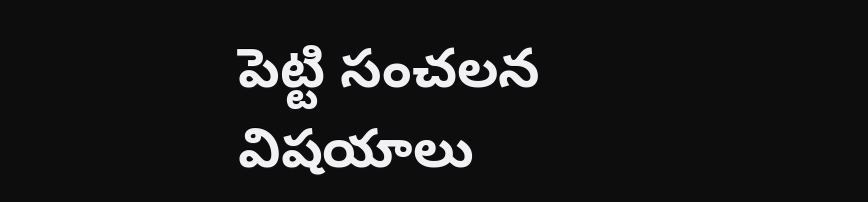పెట్టి సంచలన విషయాలు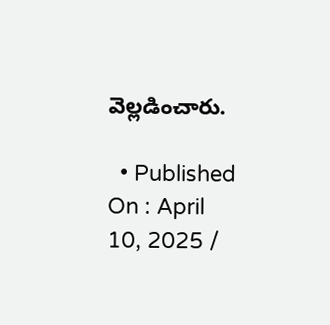వెల్లడించారు.

  • Published On : April 10, 2025 /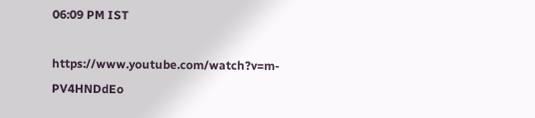06:09 PM IST

https://www.youtube.com/watch?v=m-PV4HNDdEo